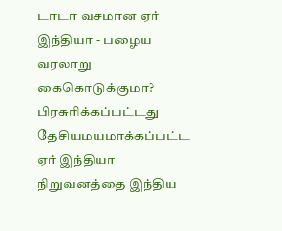டாடா வசமான ஏர் இந்தியா - பழைய வரலாறு கைகொடுக்குமா?
பிரசுரிக்கப்பட்டது
தேசியமயமாக்கப்பட்ட ஏர் இந்தியா நிறுவனத்தை இந்திய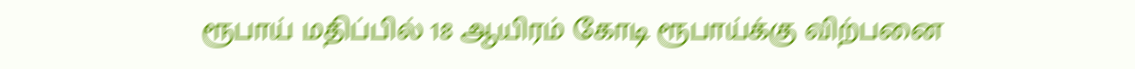ரூபாய் மதிப்பில் 18 ஆயிரம் கோடி ரூபாய்க்கு விற்பனை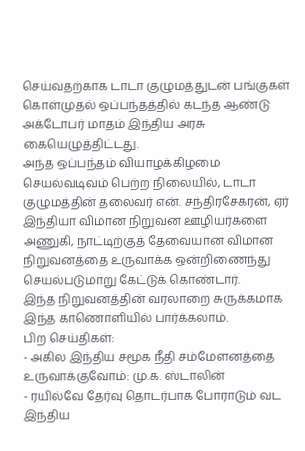செய்வதற்காக டாடா குழுமத்துடன் பங்குகள் கொள்முதல் ஒப்பந்தத்தில் கடந்த ஆண்டு அக்டோபர் மாதம் இந்திய அரசு கையெழுத்திட்டது.
அந்த ஒப்பந்தம் வியாழக்கிழமை செயல்வடிவம் பெற்ற நிலையில், டாடா குழுமத்தின் தலைவர் என். சந்திரசேகரன், ஏர் இந்தியா விமான நிறுவன ஊழியர்களை அணுகி, நாட்டிற்குத் தேவையான விமான நிறுவனத்தை உருவாக்க ஒன்றிணைந்து செயல்படுமாறு கேட்டுக் கொண்டார்.
இந்த நிறுவனத்தின் வரலாறை சுருக்கமாக இந்த காணொளியில் பார்க்கலாம்.
பிற செய்திகள்:
- அகில இந்திய சமூக நீதி சம்மேளனத்தை உருவாக்குவோம்: மு.க. ஸ்டாலின்
- ரயில்வே தேர்வு தொடர்பாக போராடும் வட இந்திய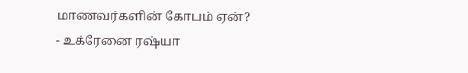மாணவர்களின் கோபம் ஏன்?
- உக்ரேனை ரஷ்யா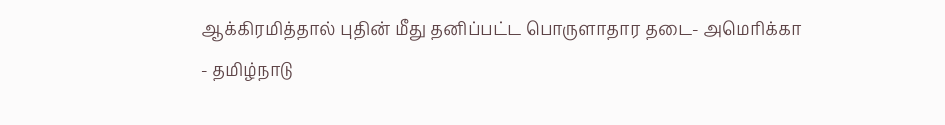ஆக்கிரமித்தால் புதின் மீது தனிப்பட்ட பொருளாதார தடை- அமெரிக்கா
- தமிழ்நாடு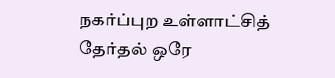நகர்ப்புற உள்ளாட்சித் தேர்தல் ஒரே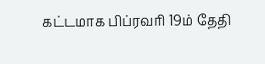கட்டமாக பிப்ரவரி 19ம் தேதி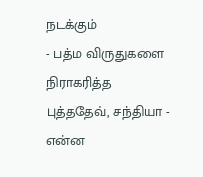நடக்கும்
- பத்ம விருதுகளை நிராகரித்த புத்ததேவ், சந்தியா - என்ன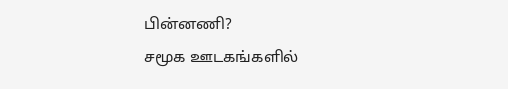பின்னணி?
சமூக ஊடகங்களில்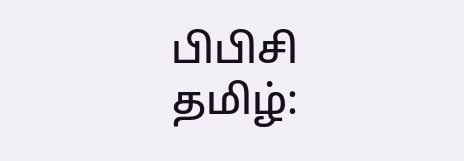பிபிசி தமிழ்: